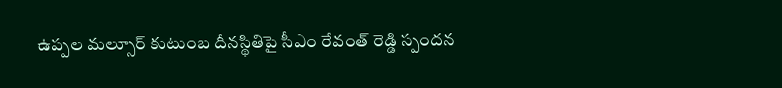ఉప్పల మల్సూర్ కుటుంబ దీనస్థితిపై సీఎం రేవంత్ రెడ్డి స్పందన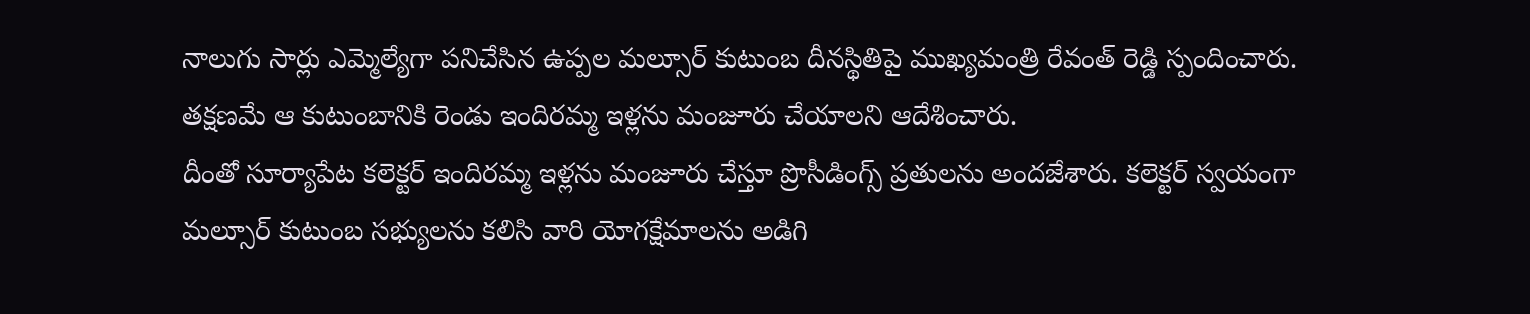నాలుగు సార్లు ఎమ్మెల్యేగా పనిచేసిన ఉప్పల మల్సూర్ కుటుంబ దీనస్థితిపై ముఖ్యమంత్రి రేవంత్ రెడ్డి స్పందించారు. తక్షణమే ఆ కుటుంబానికి రెండు ఇందిరమ్మ ఇళ్లను మంజూరు చేయాలని ఆదేశించారు.
దీంతో సూర్యాపేట కలెక్టర్ ఇందిరమ్మ ఇళ్లను మంజూరు చేస్తూ ప్రొసీడింగ్స్ ప్రతులను అందజేశారు. కలెక్టర్ స్వయంగా మల్సూర్ కుటుంబ సభ్యులను కలిసి వారి యోగక్షేమాలను అడిగి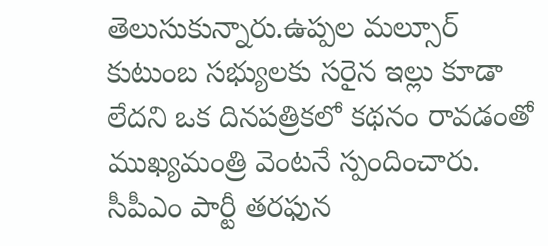తెలుసుకున్నారు.ఉప్పల మల్సూర్ కుటుంబ సభ్యులకు సరైన ఇల్లు కూడా లేదని ఒక దినపత్రికలో కథనం రావడంతో ముఖ్యమంత్రి వెంటనే స్పందించారు.
సీపీఎం పార్టీ తరఫున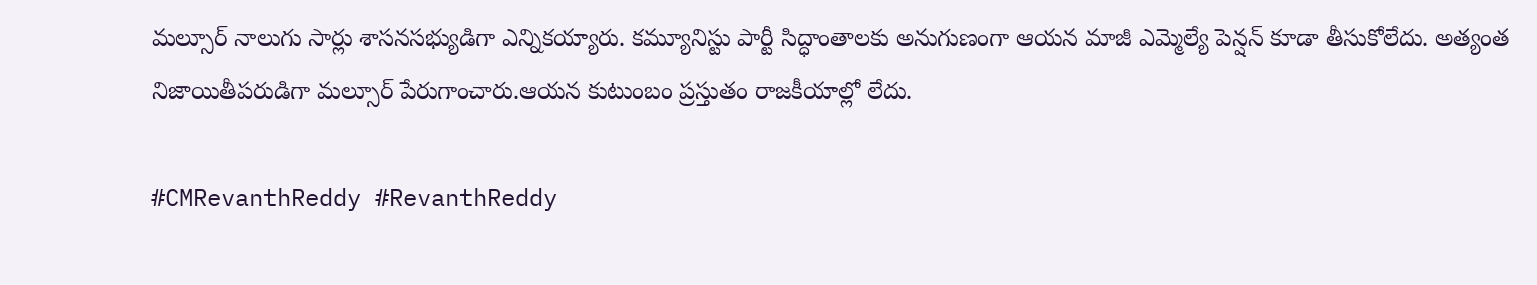మల్సూర్ నాలుగు సార్లు శాసనసభ్యుడిగా ఎన్నికయ్యారు. కమ్యూనిస్టు పార్టీ సిద్ధాంతాలకు అనుగుణంగా ఆయన మాజీ ఎమ్మెల్యే పెన్షన్ కూడా తీసుకోలేదు. అత్యంత నిజాయితీపరుడిగా మల్సూర్ పేరుగాంచారు.ఆయన కుటుంబం ప్రస్తుతం రాజకీయాల్లో లేదు.

#CMRevanthReddy #RevanthReddy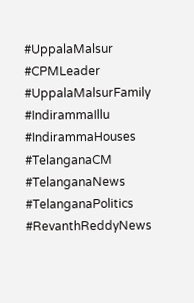#UppalaMalsur #CPMLeader #UppalaMalsurFamily #IndirammaIllu #IndirammaHouses #TelanganaCM #TelanganaNews #TelanganaPolitics #RevanthReddyNews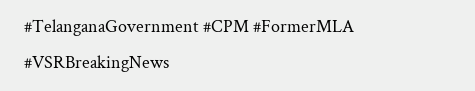#TelanganaGovernment #CPM #FormerMLA #VSRBreakingNews